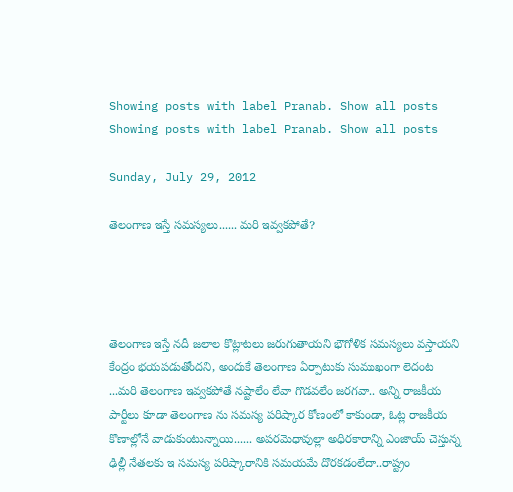Showing posts with label Pranab. Show all posts
Showing posts with label Pranab. Show all posts

Sunday, July 29, 2012

తెలంగాణ ఇస్తే సమస్యలు...... మరి ఇవ్వకపోతే?




తెలంగాణ ఇస్తే నదీ జలాల కొట్లాటలు జరుగుతాయని భౌగోళిక సమస్యలు వస్తాయని కేంద్రం భయపడుతోందని, అందుకే తెలంగాణ ఏర్పాటుకు సుముఖంగా లెదంట ...మరి తెలంగాణ ఇవ్వకపోతే నష్టాలేం లేవా గొడవలేం జరగవా.. అన్ని రాజకీయ పార్టీలు కూడా తెలంగాణ ను సమస్య పరిష్కార కోణంలో కాకుండా, ఓట్ల రాజకీయ కొణాల్లోనే వాడుకుంటున్నాయి...... అపరమెధావుల్లా అధిరకారాన్ని ఎంజాయ్ చెస్తున్న ఢిల్లీ నేతలకు ఇ సమస్య పరిష్కారానికి సమయమే దొరకడంలేదా..రాష్ట్రం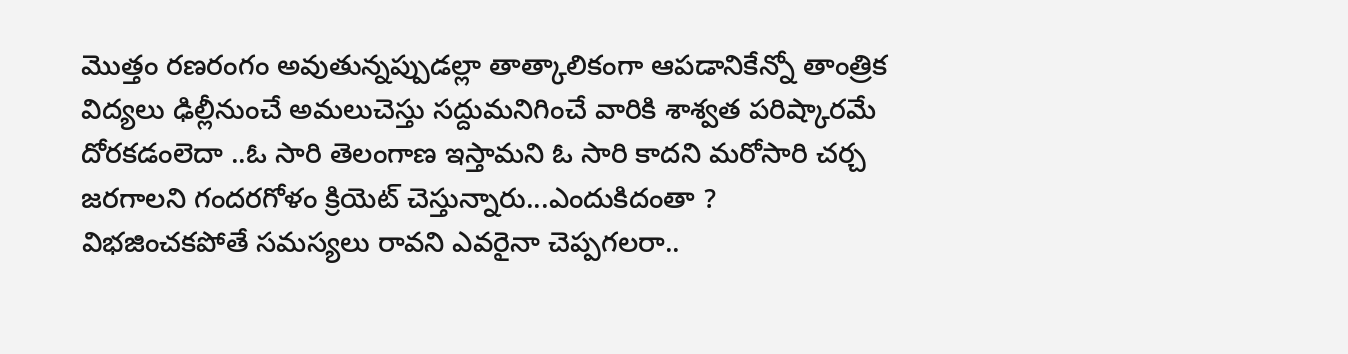మొత్తం రణరంగం అవుతున్నప్పుడల్లా తాత్కాలికంగా ఆపడానికేన్నో తాంత్రిక విద్యలు ఢిల్లీనుంచే అమలుచెస్తు సద్దుమనిగించే వారికి శాశ్వత పరిష్కారమే దోరకడంలెదా ..ఓ సారి తెలంగాణ ఇస్తామని ఓ సారి కాదని మరోసారి చర్చ జరగాలని గందరగోళం క్రియెట్ చెస్తున్నారు...ఎందుకిదంతా ?
విభజించకపోతే సమస్యలు రావని ఎవరైనా చెప్పగలరా..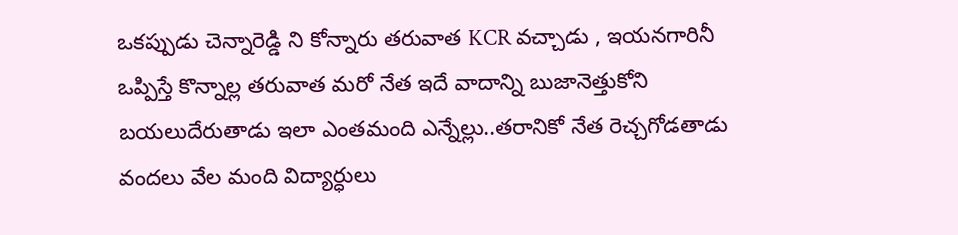ఒకప్పుడు చెన్నారెడ్డి ని కోన్నారు తరువాత KCR వచ్చాడు , ఇయనగారినీ ఒప్పిస్తే కొన్నాల్ల తరువాత మరో నేత ఇదే వాదాన్ని బుజానెత్తుకోని బయలుదేరుతాడు ఇలా ఎంతమంది ఎన్నేల్లు..తరానికో నేత రెచ్చగోడతాడు వందలు వేల మంది విద్యార్ధులు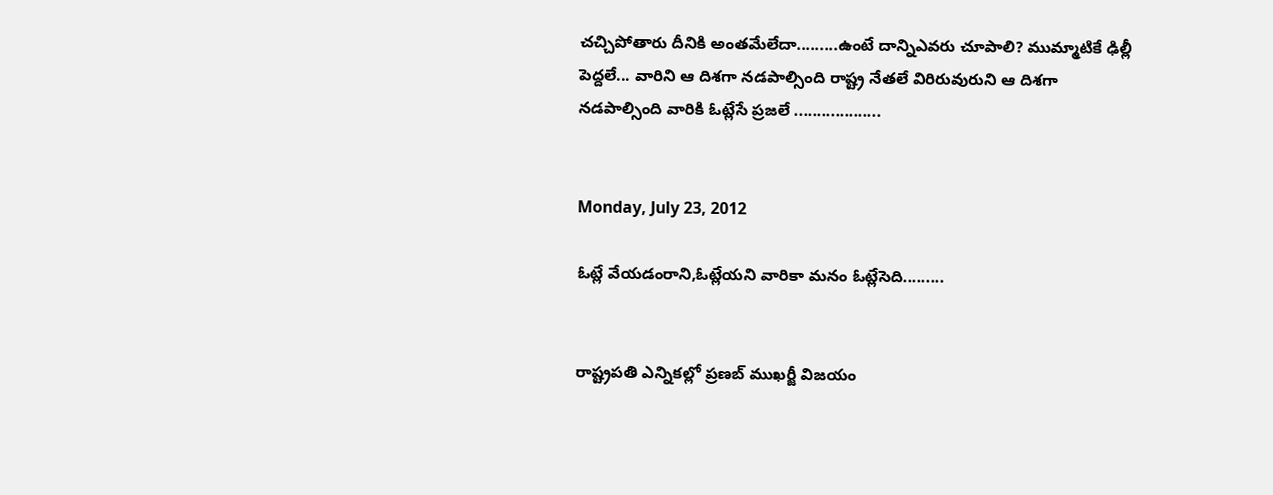చచ్చిపోతారు దీనికి అంతమేలేదా.........ఉంటే దాన్నిఎవరు చూపాలి? ముమ్మాటికే ఢిల్లీ పెద్దలే... వారిని ఆ దిశగా నడపాల్సింది రాష్ట్ర నేతలే విరిరువురుని ఆ దిశగా నడపాల్సింది వారికి ఓట్లేసే ప్రజలే ...................


Monday, July 23, 2012

ఓట్లే వేయడంరాని,ఓట్లేయని వారికా మనం ఓట్లేసెది.........


రాష్ట్రపతి ఎన్నికల్లో ప్రణబ్ ముఖర్జీ విజయం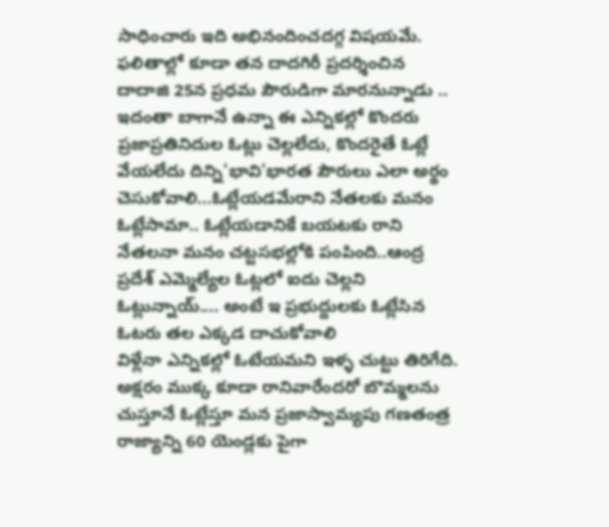సాధించారు ఇది అభినందించదగ్గ విషయమే. ఫలితాల్లో కూడా తన దాదగిరీ ప్రదర్శించిన దాదాజి 25న ప్రధమ పౌరుడిగా మారనున్నాడు .. ఇదంతా బాగానే ఉన్నా ఈ ఎన్నికల్లో కొందరు ప్రజాప్రతినిదుల ఓట్లు చెల్లలేదు, కొందరైతే ఓట్లే వేయలేదు దిన్ని'భావి'భారత పౌరులు ఎలా అర్థం చెసుకోవాలి...ఓట్లేయడమేరాని నేతలకు మనం ఓట్లేసామా.. ఓట్లేయడానికే బయటకు రాని నేతలనా మనం చట్టసభల్లోకి పంపింది..ఆంద్ర ప్రదేశ్ ఎమ్మెల్యేల ఓట్లలో ఐదు చెల్లని ఓట్లున్నాయ్.... అంటే ఇ ప్రభుద్దులకు ఓట్లేసిన ఓటరు తల ఎక్కడ దాచుకోవాలి
విళ్లేనా ఎన్నికల్లో ఓటేయమని ఇళ్ళ చుట్టు తిరిగేది. అక్షరం ముక్క కూడా రానివారేందరో బొమ్మలను చుస్తూనే ఓట్లేస్తూ మన ప్రజాస్వామ్యపు గణతంత్ర రాజ్యాన్ని 60 యెండ్లకు పైగా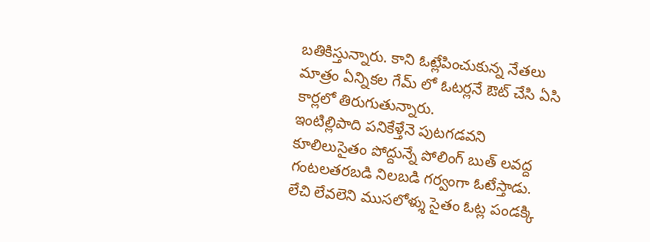బతికిస్తున్నారు. కాని ఓట్లేపించుకున్న నేతలు మాత్రం ఏన్నికల గేమ్ లో ఓటర్లనే ఔట్ చేసి ఏసి కార్లలో తిరుగుతున్నారు.
ఇంటిల్లిపాది పనికేళ్తేనె పుటగడవని కూలిలుసైతం పోద్దున్నే పోలింగ్ బుత్ లవద్ద గంటలతరబడి నిలబడి గర్వంగా ఓటేస్తాడు. లేచి లేవలెని ముసలోళ్శు సైతం ఓట్ల పండక్కి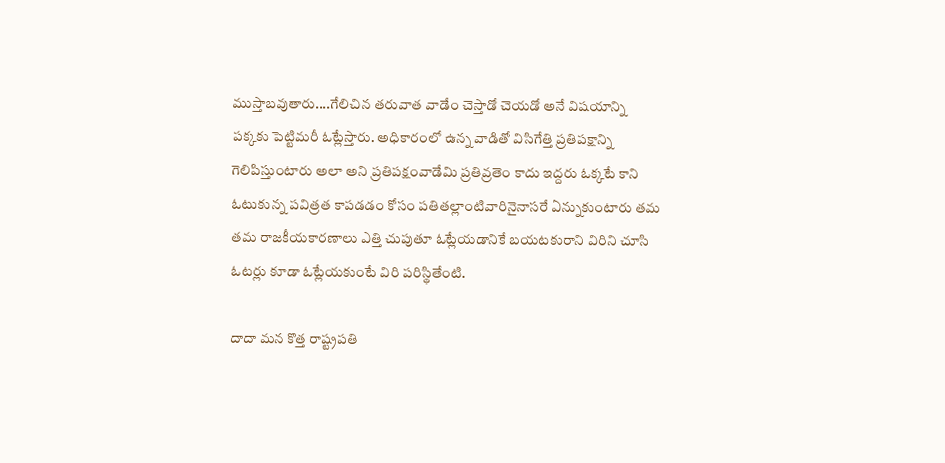ముస్తాబవుతారు....గేలిచిన తరువాత వాడేం చెస్తాడో చెయడో అనే విషయాన్ని పక్కకు పెట్టిమరీ ఓట్లేస్తారు. అధికారంలో ఉన్న వాడితో విసిగేత్తి ప్రతిపక్షాన్ని గెలిపిస్తుంటారు అలా అని ప్రతిపక్షంవాడేమి ప్రతివ్రతెం కాదు ఇద్దరు ఓక్కటే కాని ఓటుకున్న పవిత్రత కాపడడం కోసం పతితల్లాంటివారినైనాసరే ఏన్నుకుంటారు తమ తమ రాజకీయకారణాలు ఎత్తి చుపుతూ ఓట్లేయడానికే బయటకురాని విరిని చూసి ఓటర్లు కూడా ఓట్లేయకుంటే విరి పరిస్థితేంటి.

దాదా మన కొత్త రాష్ట్రపతి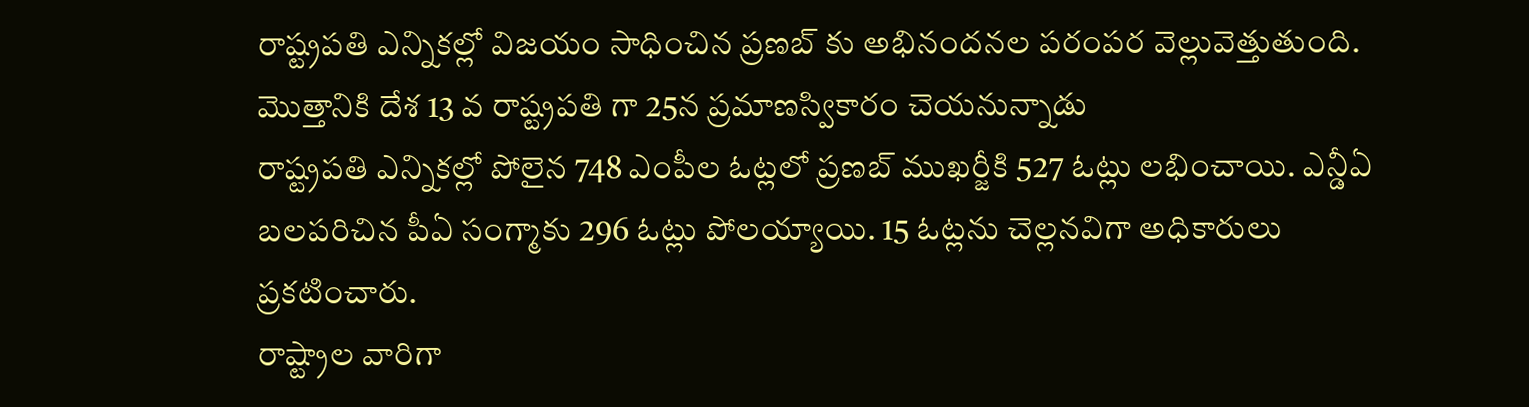రాష్ట్రపతి ఎన్నికల్లో విజయం సాధించిన ప్రణబ్ కు అభినందనల పరంపర వెల్లువెత్తుతుంది. మొత్తానికి దేశ 13 వ రాష్ట్రపతి గా 25న ప్రమాణస్వికారం చెయనున్నాడు
రాష్ట్రపతి ఎన్నికల్లో పోలైన 748 ఎంపీల ఓట్లలో ప్రణబ్ ముఖర్జీకి 527 ఓట్లు లభించాయి. ఎన్డీఏ బలపరిచిన పీఏ సంగ్మాకు 296 ఓట్లు పోలయ్యాయి. 15 ఓట్లను చెల్లనవిగా అధికారులు ప్రకటించారు.
రాష్ట్రాల వారిగా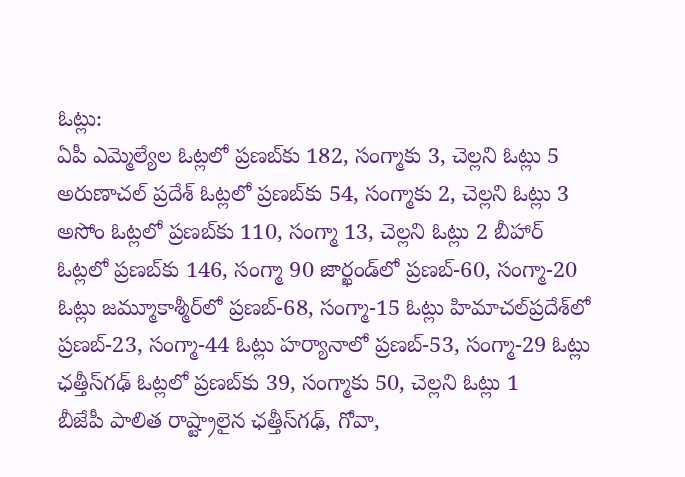ఓట్లు:
ఏపీ ఎమ్మెల్యేల ఓట్లలో ప్రణబ్‌కు 182, సంగ్మాకు 3, చెల్లని ఓట్లు 5 అరుణాచల్‌ ప్రదేశ్‌ ఓట్లలో ప్రణబ్‌కు 54, సంగ్మాకు 2, చెల్లని ఓట్లు 3 అసోం ఓట్లలో ప్రణబ్‌కు 110, సంగ్మా 13, చెల్లని ఓట్లు 2 బీహార్‌ ఓట్లలో ప్రణబ్‌కు 146, సంగ్మా 90 జార్ఖండ్‌లో ప్రణబ్-60, సంగ్మా-20 ఓట్లు జమ్మూకాశ్మీర్‌లో ప్రణబ్-68, సంగ్మా-15 ఓట్లు హిమాచల్‌ప్రదేశ్‌లో ప్రణబ్-23, సంగ్మా-44 ఓట్లు హర్యానాలో ప్రణబ్-53, సంగ్మా-29 ఓట్లు ఛత్తీస్‌గఢ్‌ ఓట్లలో ప్రణబ్‌కు 39, సంగ్మాకు 50, చెల్లని ఓట్లు 1
బీజేపీ పాలిత రాష్ట్రాలైన ఛత్తీస్‌గఢ్‌, గోవా,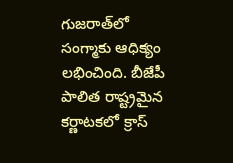గుజరాత్‌లో సంగ్మాకు ఆధిక్యం లభించింది. బీజేపీ పాలిత రాష్ట్రమైన కర్ణాటకలో క్రాస్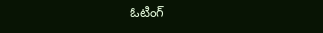ఓటింగ్‌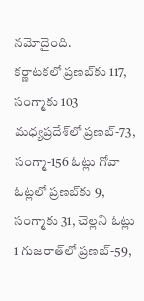నమోదైంది.
కర్ణాటకలో ప్రణబ్‌కు 117, సంగ్మాకు 103 మధ్యప్రదేశ్‌లో ప్రణబ్-73, సంగ్మా-156 ఓట్లు గోవా ఓట్లలో ప్రణబ్‌కు 9, సంగ్మాకు 31, చెల్లని ఓట్లు 1 గుజరాత్‌లో ప్రణబ్-59,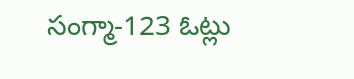సంగ్మా-123 ఓట్లు